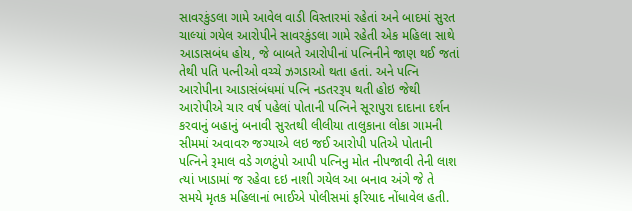સાવરકુંડલા ગામે આવેલ વાડી વિસ્તારમાં રહેતાં અને બાદમાં સુરત ચાલ્યાં ગયેલ આરોપીને સાવરકુંડલા ગામે રહેતી એક મહિલા સાથે આડાસબંધ હોય, જે બાબતે આરોપીનાં પત્નિનીને જાણ થઈ જતાં તેથી પતિ પત્નીઓ વચ્ચે ઝગડાઓ થતા હતાં. અને પત્નિ આરોપીના આડાસંબંધમાં પત્નિ નડતરરૂપ થતી હોઇ જેથી આરોપીએ ચાર વર્ષ પહેલાં પોતાની પત્નિને સૂરાપુરા દાદાના દર્શન કરવાનું બહાનું બનાવી સુરતથી લીલીયા તાલુકાના લોકા ગામની સીમમાં અવાવરુ જગ્યાએ લઇ જઈ આરોપી પતિએ પોતાની પત્નિને રૂમાલ વડે ગળટુંપો આપી પત્નિનુ મોત નીપજાવી તેની લાશ ત્યાં ખાડામાં જ રહેવા દઇ નાશી ગયેલ આ બનાવ અંગે જે તે સમયે મૃતક મહિલાનાં ભાઈએ પોલીસમાં ફરિયાદ નોંધાવેલ હતી.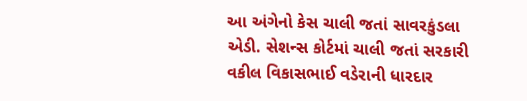આ અંગેનો કેસ ચાલી જતાં સાવરકુંડલા એડી. સેશન્સ કોર્ટમાં ચાલી જતાં સરકારી વકીલ વિકાસભાઈ વડેરાની ધારદાર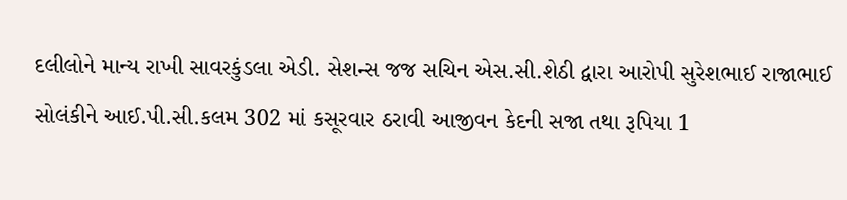દલીલોને માન્ય રાખી સાવરકુંડલા એડી. સેશન્સ જજ સચિન એસ.સી.શેઠી દ્વારા આરોપી સુરેશભાઈ રાજાભાઈ સોલંકીને આઈ.પી.સી.કલમ 302 માં કસૂરવાર ઠરાવી આજીવન કેદની સજા તથા રૂપિયા 1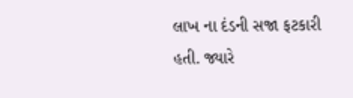લાખ ના દંડની સજા ફટકારી હતી. જ્યારે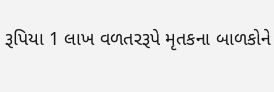રૂપિયા 1 લાખ વળતરરૂપે મૃતકના બાળકોને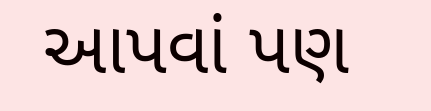આપવાં પણ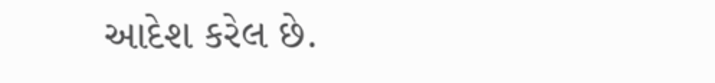આદેશ કરેલ છે.